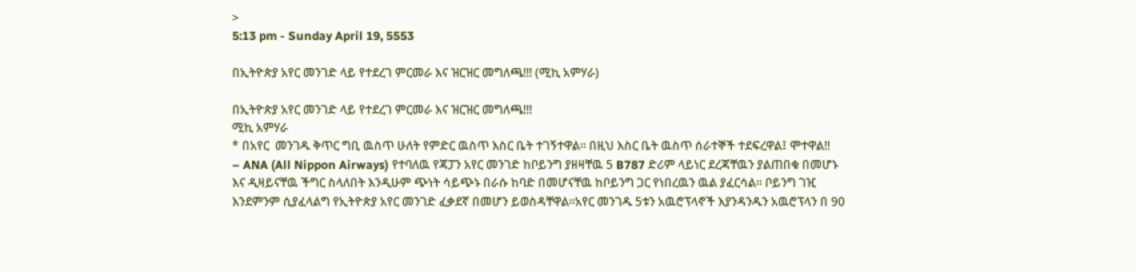>
5:13 pm - Sunday April 19, 5553

በኢትዮጵያ አየር መንገድ ላይ የተደረገ ምርመራ እና ዝርዝር መግለጫ!!! (ሚኪ አምሃራ)

በኢትዮጵያ አየር መንገድ ላይ የተደረገ ምርመራ እና ዝርዝር መግለጫ!!!
ሚኪ አምሃራ
* በአየር  መንገዱ ቅጥር ግቢ ዉስጥ ሁለት የምድር ዉስጥ እስር ቤት ተገኝተዋል፡፡ በዚህ እስር ቤት ዉስጥ ሰራተኞች ተደፍረዋል፤ ሞተዋል!!
– ANA (All Nippon Airways) የተባለዉ የጃፓን አየር መንገድ ከቦይንግ ያዘዛቸዉ 5 B787 ድሪም ላይነር ደረጃቸዉን ያልጠበቁ በመሆኑ እና ዲዛይናቸዉ ችግር ስላለበት እንዲሁም ጭነት ሳይጭኑ በራሱ ከባድ በመሆናቸዉ ከቦይንግ ጋር የነበረዉን ዉል ያፈርሳል፡፡ ቦይንግ ገዢ እንደምንም ሲያፈላልግ የኢትዮጵያ አየር መንገድ ፈቃደኛ በመሆን ይወስዳቸዋል፡፡አየር መንገዱ 5ቱን አዉሮፕላኖች እያንዳንዱን አዉሮፕላን በ 90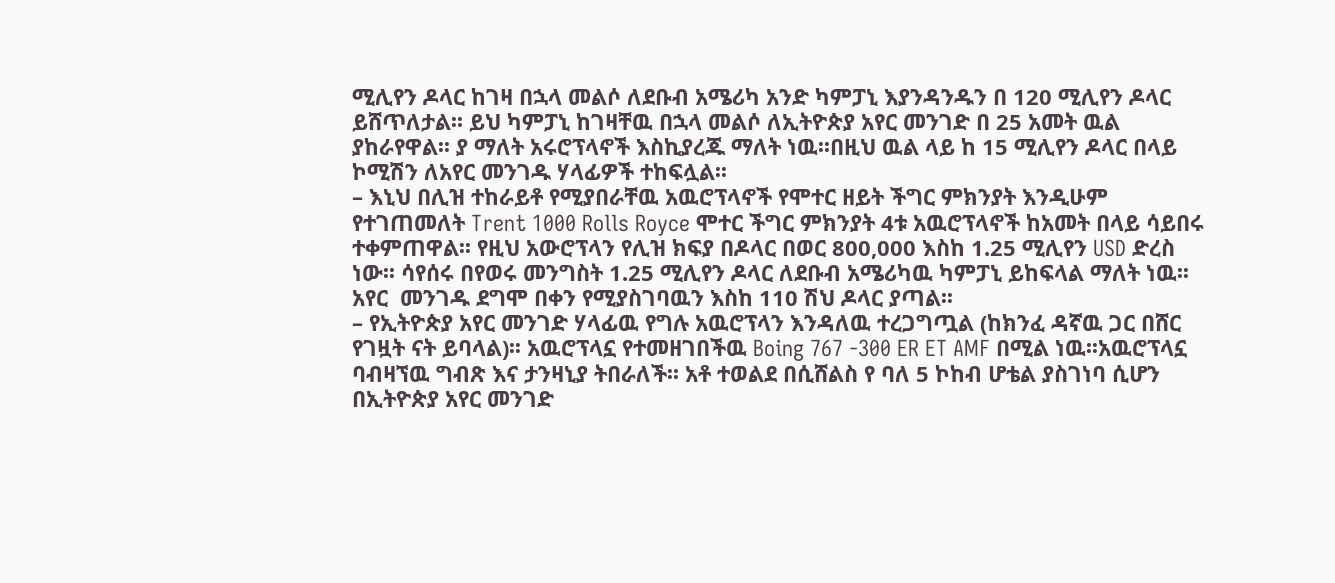ሚሊየን ዶላር ከገዛ በኋላ መልሶ ለደቡብ አሜሪካ አንድ ካምፓኒ እያንዳንዱን በ 120 ሚሊየን ዶላር ይሸጥለታል፡፡ ይህ ካምፓኒ ከገዛቸዉ በኋላ መልሶ ለኢትዮጵያ አየር መንገድ በ 25 አመት ዉል ያከራየዋል፡፡ ያ ማለት አሩሮፕላኖች እስኪያረጁ ማለት ነዉ፡፡በዚህ ዉል ላይ ከ 15 ሚሊየን ዶላር በላይ ኮሚሽን ለአየር መንገዱ ሃላፊዎች ተከፍሏል፡፡
– እኒህ በሊዝ ተከራይቶ የሚያበራቸዉ አዉሮፕላኖች የሞተር ዘይት ችግር ምክንያት እንዲሁም የተገጠመለት Trent 1000 Rolls Royce ሞተር ችግር ምክንያት 4ቱ አዉሮፕላኖች ከአመት በላይ ሳይበሩ ተቀምጠዋል፡፡ የዚህ አውሮፕላን የሊዝ ክፍያ በዶላር በወር 800,000 እስከ 1.25 ሚሊየን USD ድረስ ነው፡፡ ሳየሰሩ በየወሩ መንግስት 1.25 ሚሊየን ዶላር ለደቡብ አሜሪካዉ ካምፓኒ ይከፍላል ማለት ነዉ፡፡አየር  መንገዱ ደግሞ በቀን የሚያስገባዉን እስከ 110 ሽህ ዶላር ያጣል፡፡
– የኢትዮጵያ አየር መንገድ ሃላፊዉ የግሉ አዉሮፕላን እንዳለዉ ተረጋግጧል (ከክንፈ ዳኛዉ ጋር በሸር የገዟት ናት ይባላል)፡፡ አዉሮፕላኗ የተመዘገበችዉ Boing 767 -300 ER ET AMF በሚል ነዉ፡፡አዉሮፕላኗ ባብዛኘዉ ግብጽ እና ታንዛኒያ ትበራለች፡፡ አቶ ተወልደ በሲሸልስ የ ባለ 5 ኮከብ ሆቴል ያስገነባ ሲሆን በኢትዮጵያ አየር መንገድ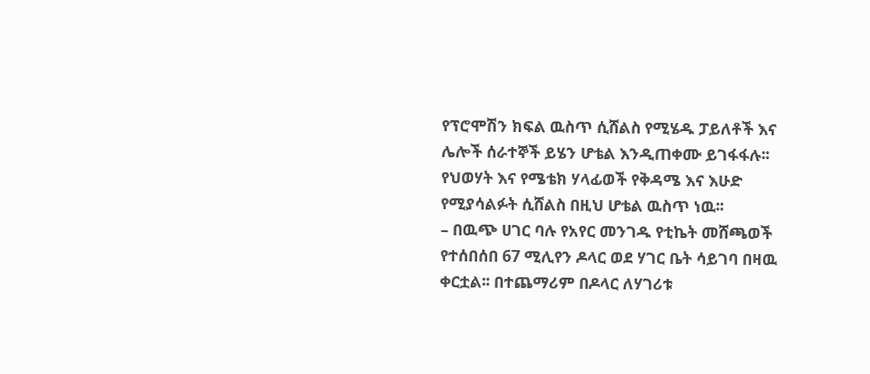የፕሮሞሽን ክፍል ዉስጥ ሲሸልስ የሚሄዱ ፓይለቶች እና ሌሎች ሰራተኞች ይሄን ሆቴል እንዲጠቀሙ ይገፋፋሉ፡፡ የህወሃት እና የሜቴክ ሃላፊወች የቅዳሜ እና እሁድ የሚያሳልፉት ሲሸልስ በዚህ ሆቴል ዉስጥ ነዉ፡፡
– በዉጭ ሀገር ባሉ የአየር መንገዱ የቲኬት መሸጫወች የተሰበሰበ 67 ሚሊየን ዶላር ወደ ሃገር ቤት ሳይገባ በዛዉ ቀርቷል፡፡ በተጨማሪም በዶላር ለሃገሪቱ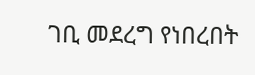ገቢ መደረግ የነበረበት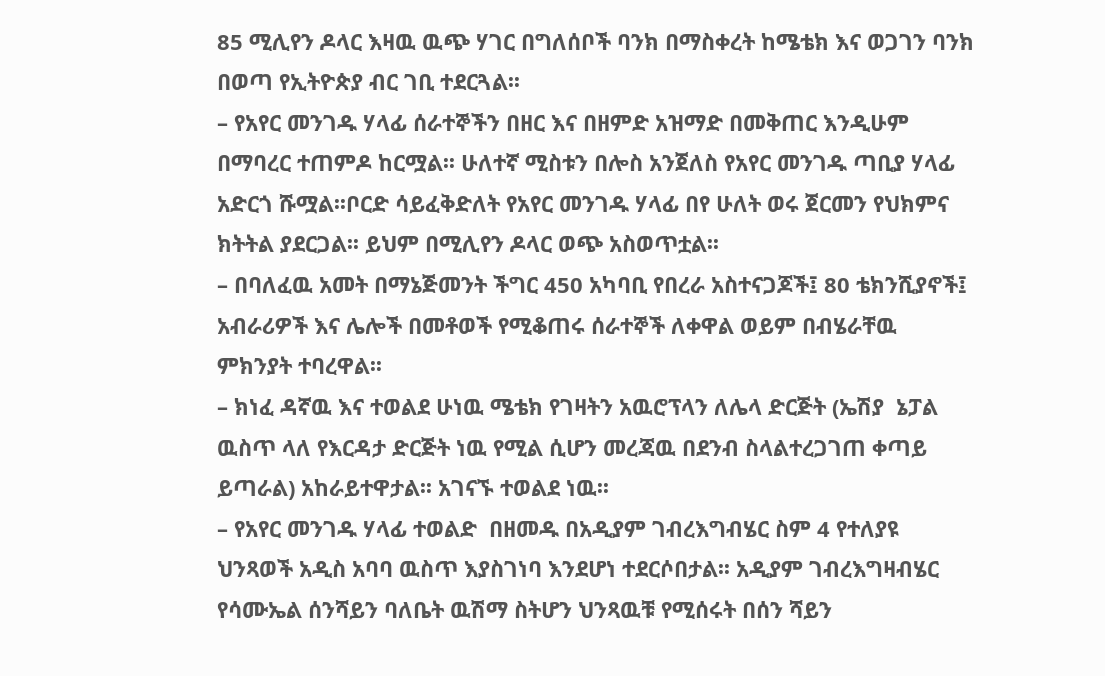85 ሚሊየን ዶላር እዛዉ ዉጭ ሃገር በግለሰቦች ባንክ በማስቀረት ከሜቴክ እና ወጋገን ባንክ በወጣ የኢትዮጵያ ብር ገቢ ተደርጓል፡፡
– የአየር መንገዱ ሃላፊ ሰራተኞችን በዘር እና በዘምድ አዝማድ በመቅጠር እንዲሁም በማባረር ተጠምዶ ከርሟል፡፡ ሁለተኛ ሚስቱን በሎስ አንጀለስ የአየር መንገዱ ጣቢያ ሃላፊ አድርጎ ሹሟል፡፡ቦርድ ሳይፈቅድለት የአየር መንገዱ ሃላፊ በየ ሁለት ወሩ ጀርመን የህክምና ክትትል ያደርጋል፡፡ ይህም በሚሊየን ዶላር ወጭ አስወጥቷል፡፡
– በባለፈዉ አመት በማኔጅመንት ችግር 450 አካባቢ የበረራ አስተናጋጆች፤ 80 ቴክንሺያኖች፤ አብራሪዎች እና ሌሎች በመቶወች የሚቆጠሩ ሰራተኞች ለቀዋል ወይም በብሄራቸዉ ምክንያት ተባረዋል፡፡
– ክነፈ ዳኛዉ እና ተወልደ ሁነዉ ሜቴክ የገዛትን አዉሮፕላን ለሌላ ድርጅት (ኤሽያ  ኔፓል ዉስጥ ላለ የእርዳታ ድርጅት ነዉ የሚል ሲሆን መረጃዉ በደንብ ስላልተረጋገጠ ቀጣይ ይጣራል) አከራይተዋታል፡፡ አገናኙ ተወልደ ነዉ፡፡
– የአየር መንገዱ ሃላፊ ተወልድ  በዘመዱ በአዲያም ገብረእግብሄር ስም 4 የተለያዩ ህንጻወች አዲስ አባባ ዉስጥ እያስገነባ እንደሆነ ተደርሶበታል፡፡ አዲያም ገብረእግዛብሄር የሳሙኤል ሰንሻይን ባለቤት ዉሽማ ስትሆን ህንጻዉቹ የሚሰሩት በሰን ሻይን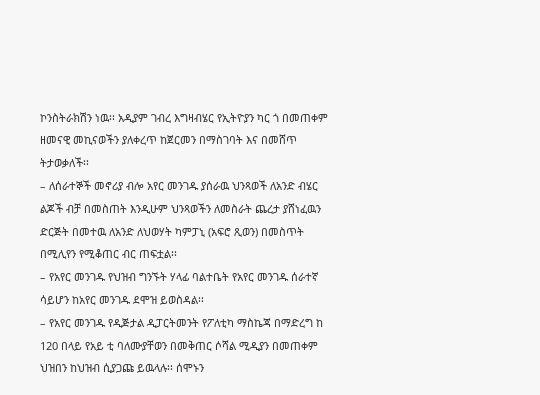ኮንስትራክሽን ነዉ፡፡ አዲያም ገብረ እግዛብሄር የኢትዮያን ካር ጎ በመጠቀም ዘመናዊ መኪናወችን ያለቀረጥ ከጀርመን በማስገባት እና በመሸጥ ትታወቃለች፡፡
– ለሰራተኞች መኖሪያ ብሎ አየር መንገዱ ያሰራዉ ህንጻወች ለአንድ ብሄር ልጆች ብቻ በመስጠት እንዲሁም ህንጻወችን ለመስራት ጨረታ ያሸነፈዉን ድርጅት በመተዉ ለአንድ ለህወሃት ካምፓኒ (አፍሮ ጺወን) በመስጥት በሚሊየን የሚቆጠር ብር ጠፍቷል፡፡
– የአየር መንገዱ የህዝብ ግንኙት ሃላፊ ባልተቤት የአየር መንገዱ ሰራተኛ  ሳይሆን ከአየር መንገዱ ደሞዝ ይወስዳል፡፡
– የአየር መንገዱ የዲጅታል ዲፓርትመንት የፖለቲካ ማስኬጃ በማድረግ ከ 120 በላይ የአይ ቲ ባለሙያቸወን በመቅጠር ሶሻል ሚዲያን በመጠቀም ህዝበን ከህዝብ ሲያጋጩ ይዉላሉ፡፡ ሰሞኑን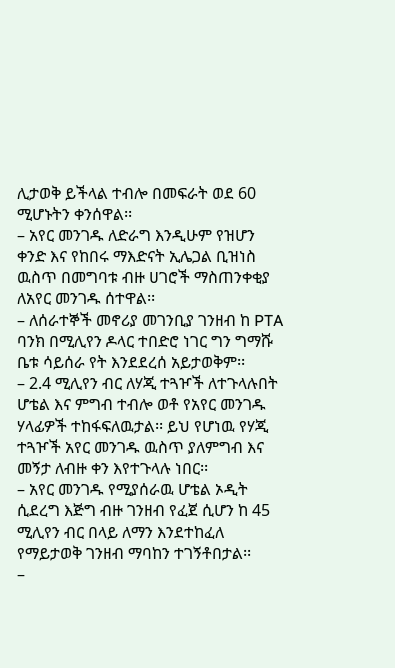ሊታወቅ ይችላል ተብሎ በመፍራት ወደ 60 ሚሆኑትን ቀንሰዋል፡፡
– አየር መንገዱ ለድራግ እንዲሁም የዝሆን ቀንድ እና የከበሩ ማእድናት ኢሌጋል ቢዝነስ ዉስጥ በመግባቱ ብዙ ሀገሮች ማስጠንቀቂያ ለአየር መንገዱ ሰተዋል፡፡
– ለሰራተኞች መኖሪያ መገንቢያ ገንዘብ ከ PTA ባንክ በሚሊየን ዶላር ተበድሮ ነገር ግን ግማሹ ቤቱ ሳይሰራ የት እንደደረሰ አይታወቅም፡፡
– 2.4 ሚሊየን ብር ለሃጂ ተጓዦች ለተጉላሉበት ሆቴል እና ምግብ ተብሎ ወቶ የአየር መንገዱ ሃላፊዎች ተከፋፍለዉታል፡፡ ይህ የሆነዉ የሃጂ ተጓዦች አየር መንገዱ ዉስጥ ያለምግብ እና መኝታ ለብዙ ቀን እየተጉላሉ ነበር፡፡
– አየር መንገዱ የሚያሰራዉ ሆቴል ኦዲት ሲደረግ እጅግ ብዙ ገንዘብ የፈጀ ሲሆን ከ 45 ሚሊየን ብር በላይ ለማን እንደተከፈለ የማይታወቅ ገንዘብ ማባከን ተገኝቶበታል፡፡
–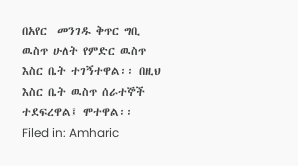በአየር  መንገዱ ቅጥር ግቢ ዉስጥ ሁለት የምድር ዉስጥ እስር ቤት ተገኝተዋል፡፡ በዚህ እስር ቤት ዉስጥ ሰራተኞች ተደፍረዋል፤ ሞተዋል፡፡
Filed in: Amharic